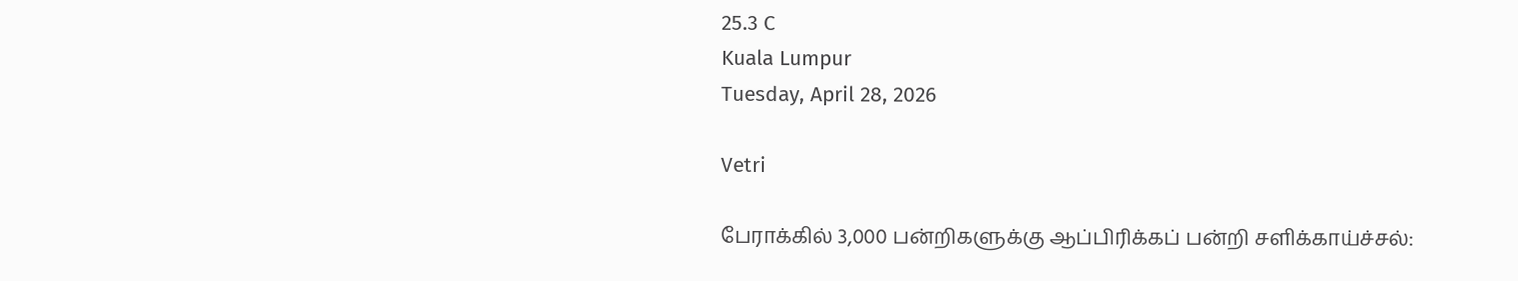25.3 C
Kuala Lumpur
Tuesday, April 28, 2026

Vetri

பேராக்கில் 3,000 பன்றிகளுக்கு ஆப்பிரிக்கப் பன்றி சளிக்காய்ச்சல்: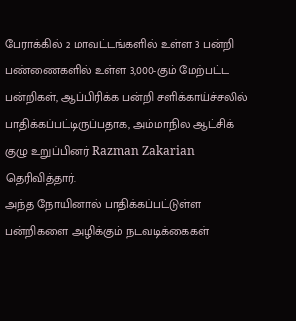பேராக்கில் 2 மாவட்டங்களில் உள்ள 3 பன்றி பண்ணைகளில் உள்ள 3,000-கும் மேற்பட்ட பன்றிகள், ஆப்பிரிக்க பன்றி சளிக்காய்ச்சலில் பாதிக்கப்பட்டிருப்பதாக, அம்மாநில ஆட்சிக் குழு உறுப்பினர் Razman Zakarian தெரிவித்தார்.
அந்த நோயினால் பாதிக்கப்பட்டுள்ள பன்றிகளை அழிக்கும் நடவடிக்கைகள்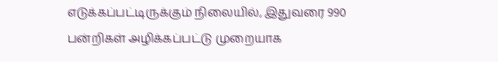எடுக்கப்பட்டிருக்கும் நிலையில், இதுவரை 990 பன்றிகள் அழிக்கப்பட்டு முறையாக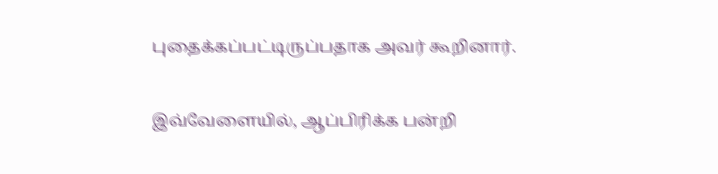புதைக்கப்பட்டிருப்பதாக அவர் கூறினார்.

இவ்வேளையில், ஆப்பிரிக்க பன்றி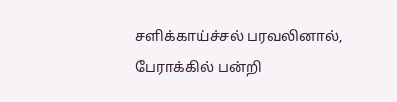சளிக்காய்ச்சல் பரவலினால், பேராக்கில் பன்றி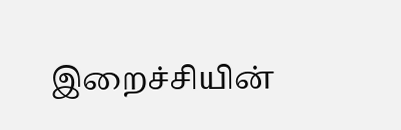இறைச்சியின்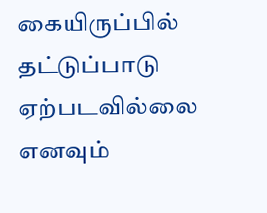கையிருப்பில் தட்டுப்பாடு ஏற்படவில்லை எனவும்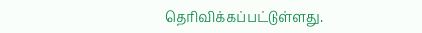தெரிவிக்கப்பட்டுள்ளது.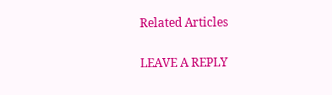Related Articles

LEAVE A REPLY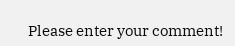Please enter your comment!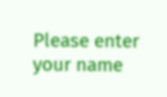Please enter your name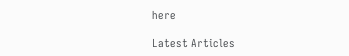here

Latest Articles